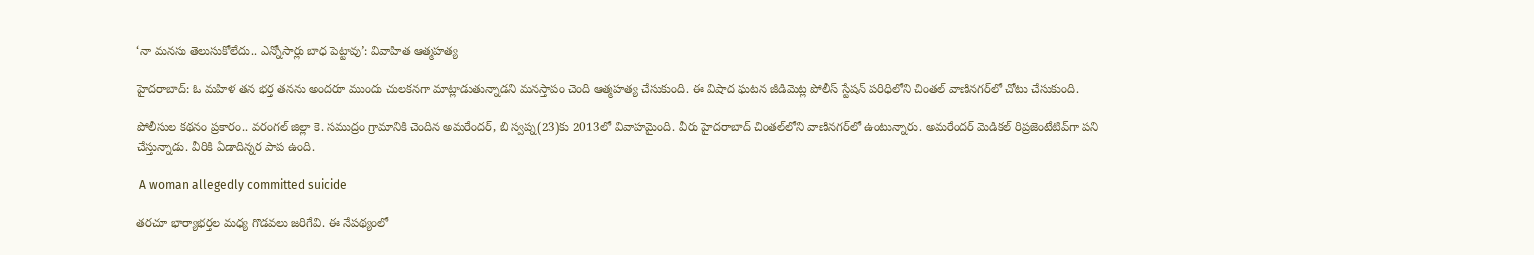‘నా మనసు తెలుసుకోలేదు.. ఎన్నోసార్లు బాధ పెట్టావు’: వివాహిత ఆత్మహత్య

హైదరాబాద్: ఓ మహిళ తన భర్త తనను అందరూ ముందు చులకనగా మాట్లాడుతున్నాడని మనస్తాపం చెంది ఆత్మహత్య చేసుకుంది. ఈ విషాద ఘటన జీడిమెట్ల పోలీస్ స్టేషన్ పరిధిలోని చింతల్ వాణి‌నగర్‌లో చోటు చేసుకుంది.

పోలీసుల కథనం ప్రకారం.. వరంగల్ జిల్లా కె. సముద్రం గ్రామానికి చెందిన అమరేందర్, బి స్వప్న(23)కు 2013లో వివాహమైంది. వీరు హైదరాబాద్ చింతల్‌లోని వాణినగర్‌లో ఉంటున్నారు. అమరేందర్ మెడికల్ రిప్రజెంటేటివ్‌గా పని చేస్తున్నాడు. వీరికి ఏడాదిన్నర పాప ఉంది.

 A woman allegedly committed suicide

తరచూ భార్యాభర్తల మధ్య గొడవలు జరిగేవి. ఈ నేపథ్యంలో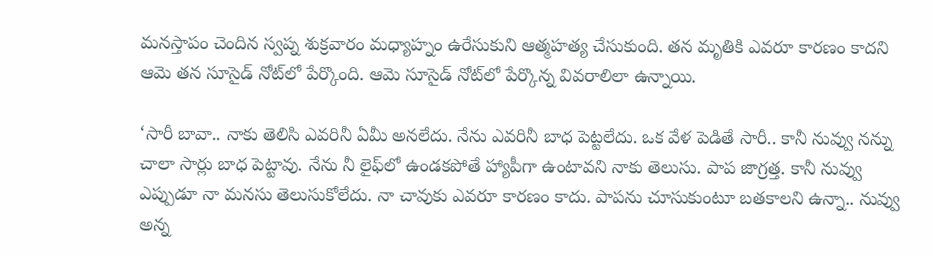మనస్తాపం చెందిన స్వప్న శుక్రవారం మధ్యాహ్నం ఉరేసుకుని ఆత్మహత్య చేసుకుంది. తన మృతికి ఎవరూ కారణం కాదని ఆమె తన సూసైడ్ నోట్‌లో పేర్కొంది. ఆమె సూసైడ్ నోట్‌లో పేర్కొన్న వివరాలిలా ఉన్నాయి.

‘సారీ బావా.. నాకు తెలిసి ఎవరినీ ఏమీ అనలేదు. నేను ఎవరినీ బాధ పెట్టలేదు. ఒక వేళ పెడితే సారీ.. కానీ నువ్వు నన్ను చాలా సార్లు బాధ పెట్టావు. నేను నీ లైఫ్‌లో ఉండకపోతే హ్యాపీగా ఉంటావని నాకు తెలుసు. పాప జాగ్రత్త. కానీ నువ్వు ఎప్పుడూ నా మనసు తెలుసుకోలేదు. నా చావుకు ఎవరూ కారణం కాదు. పాపను చూసుకుంటూ బతకాలని ఉన్నా.. నువ్వు అన్న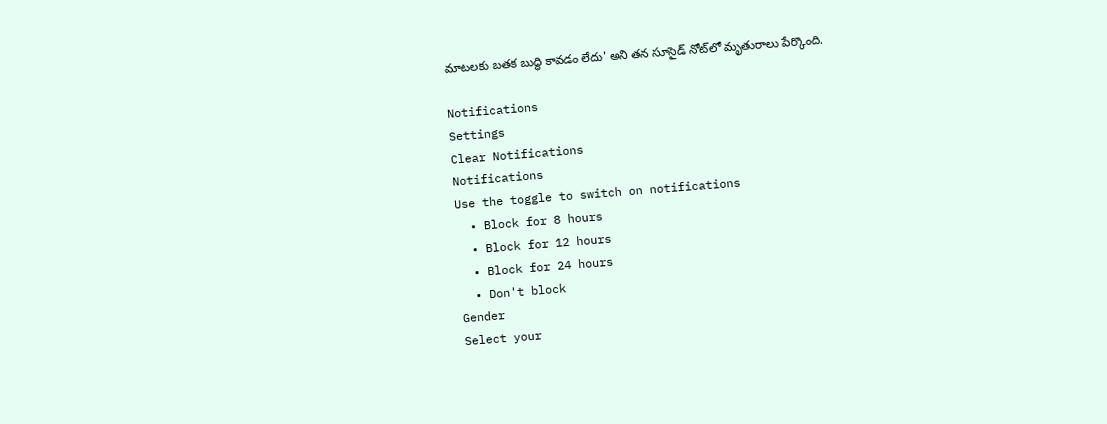మాటలకు బతక బుద్ధి కావడం లేదు' అని తన సూసైడ్ నోట్‌లో మృతురాలు పేర్కొంది.

Notifications
Settings
Clear Notifications
Notifications
Use the toggle to switch on notifications
  • Block for 8 hours
  • Block for 12 hours
  • Block for 24 hours
  • Don't block
Gender
Select your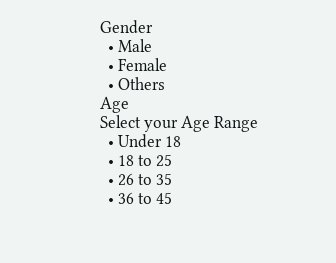Gender
  • Male
  • Female
  • Others
Age
Select your Age Range
  • Under 18
  • 18 to 25
  • 26 to 35
  • 36 to 45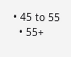• 45 to 55
  • 55+